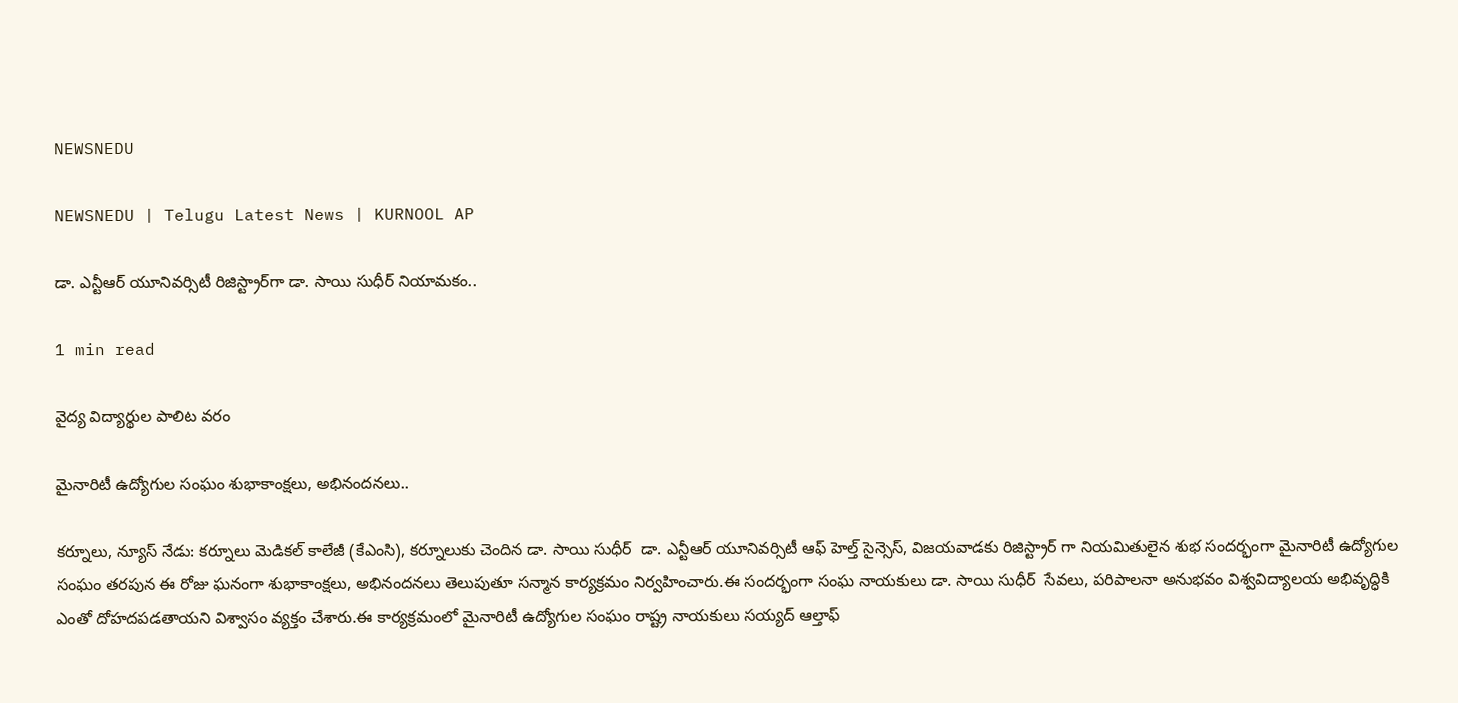NEWSNEDU

NEWSNEDU | Telugu Latest News | KURNOOL AP

డా. ఎన్టీఆర్ యూనివర్సిటీ రిజిస్ట్రార్‌గా డా. సాయి సుధీర్‌ నియామకం..

1 min read

వైద్య విద్యార్థుల పాలిట వరం

మైనారిటీ ఉద్యోగుల సంఘం శుభాకాంక్షలు, అభినందనలు..

కర్నూలు, న్యూస్ నేడు: కర్నూలు మెడికల్ కాలేజీ (కేఎంసి), కర్నూలుకు చెందిన డా. సాయి సుధీర్  డా. ఎన్టీఆర్ యూనివర్సిటీ ఆఫ్ హెల్త్ సైన్సెస్, విజయవాడకు రిజిస్ట్రార్ గా నియమితులైన శుభ సందర్భంగా మైనారిటీ ఉద్యోగుల సంఘం తరపున ఈ రోజు ఘనంగా శుభాకాంక్షలు, అభినందనలు తెలుపుతూ సన్మాన కార్యక్రమం నిర్వహించారు.ఈ సందర్భంగా సంఘ నాయకులు డా. సాయి సుధీర్  సేవలు, పరిపాలనా అనుభవం విశ్వవిద్యాలయ అభివృద్ధికి ఎంతో దోహదపడతాయని విశ్వాసం వ్యక్తం చేశారు.ఈ కార్యక్రమంలో మైనారిటీ ఉద్యోగుల సంఘం రాష్ట్ర నాయకులు సయ్యద్ ఆల్తాఫ్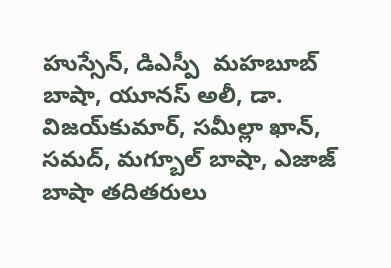హుస్సేన్, డిఎస్పీ  మహబూబ్ బాషా, యూనస్ అలీ, డా. విజయ్‌కుమార్, సమీల్లా ఖాన్, సమద్, మగ్బూల్ బాషా, ఎజాజ్ బాషా తదితరులు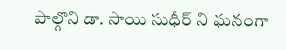పాల్గొని డా. సాయి సుధీర్ ని ఘనంగా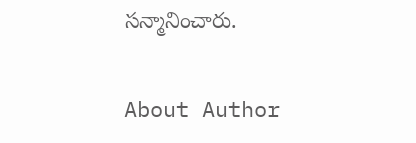సన్మానించారు.

About Author